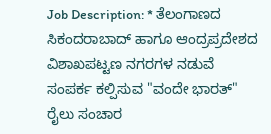Job Description: * ತೆಲಂಗಾಣದ ಸಿಕಂದರಾಬಾದ್ ಹಾಗೂ ಆಂದ್ರಪ್ರದೇಶದ ವಿಶಾಖಪಟ್ಟಣ ನಗರಗಳ ನಡುವೆ ಸಂಪರ್ಕ ಕಲ್ಪಿಸುವ "ವಂದೇ ಭಾರತ್" ರೈಲು ಸಂಚಾರ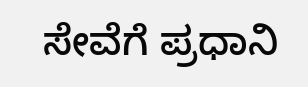ಸೇವೆಗೆ ಪ್ರಧಾನಿ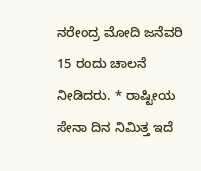ನರೇಂದ್ರ ಮೋದಿ ಜನೆವರಿ 15 ರಂದು ಚಾಲನೆ ನೀಡಿದರು. * ರಾಷ್ಟೀಯ ಸೇನಾ ದಿನ ನಿಮಿತ್ತ ಇದೆ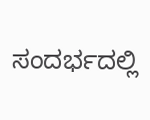ಸಂದರ್ಭದಲ್ಲಿ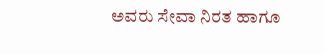ಅವರು ಸೇವಾ ನಿರತ ಹಾಗೂ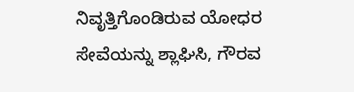ನಿವೃತ್ತಿಗೊಂಡಿರುವ ಯೋಧರ ಸೇವೆಯನ್ನು ಶ್ಲಾಘಿಸಿ, ಗೌರವ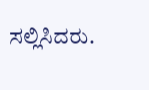ಸಲ್ಲಿಸಿದರು.